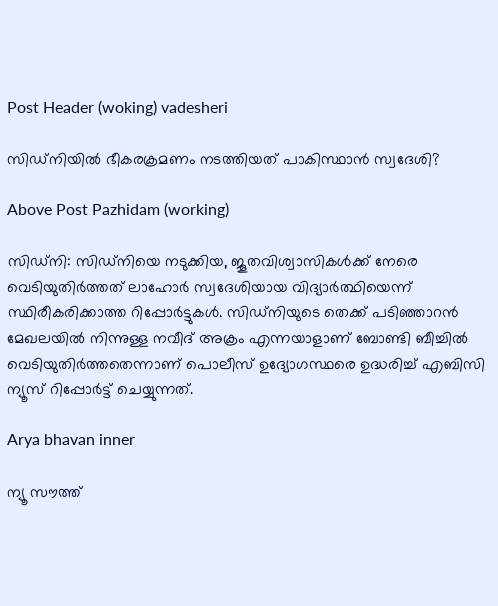Post Header (woking) vadesheri

സിഡ്‌നിയിൽ ഭീകരക്രമണം നടത്തിയത് പാകിസ്ഥാൻ സ്വദേശി?

Above Post Pazhidam (working)

സിഡ്നി: സിഡ്നിയെ നടുക്കിയ, ജൂതവിശ്വാസികൾക്ക് നേരെ വെടിയുതിർത്തത് ലാഹോർ സ്വദേശിയായ വിദ്യാർത്ഥിയെന്ന് സ്ഥിരീകരിക്കാത്ത റിപ്പോർട്ടുകൾ. സിഡ്നിയുടെ തെക്ക് പടിഞ്ഞാറൻ മേഖലയിൽ നിന്നുള്ള നവീദ് അക്രം എന്നയാളാണ് ബോണ്ടി ബീച്ചിൽ വെടിയുതിർത്തതെന്നാണ് പൊലീസ് ഉദ്യോഗസ്ഥരെ ഉദ്ധരിച്ച് എബിസി ന്യൂസ് റിപ്പോർട്ട് ചെയ്യുന്നത്.

Arya bhavan inner

ന്യൂ സൗത്ത്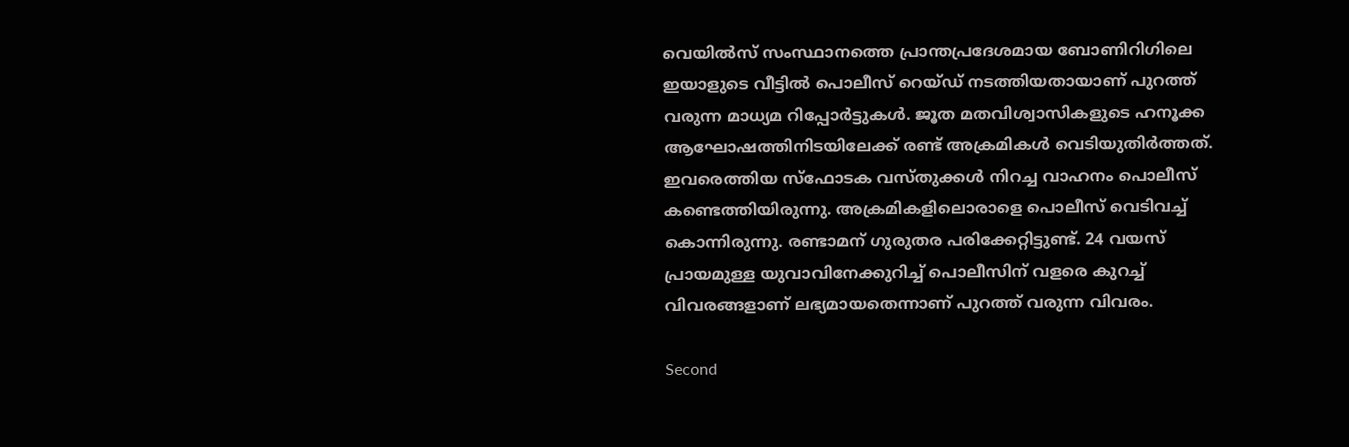വെയിൽസ് സംസ്ഥാനത്തെ പ്രാന്തപ്രദേശമായ ബോണിറിഗിലെ ഇയാളുടെ വീട്ടിൽ പൊലീസ് റെയ്ഡ് നടത്തിയതായാണ് പുറത്ത് വരുന്ന മാധ്യമ റിപ്പോർട്ടുകൾ. ജൂത മതവിശ്വാസികളുടെ ഹനൂക്ക ആഘോഷത്തിനിടയിലേക്ക് രണ്ട് അക്രമികൾ വെടിയുതിർത്തത്. ഇവരെത്തിയ സ്ഫോടക വസ്തുക്കൾ നിറച്ച വാഹനം പൊലീസ് കണ്ടെത്തിയിരുന്നു. അക്രമികളിലൊരാളെ പൊലീസ് വെടിവച്ച് കൊന്നിരുന്നു. രണ്ടാമന് ഗുരുതര പരിക്കേറ്റിട്ടുണ്ട്. 24 വയസ് പ്രായമുള്ള യുവാവിനേക്കുറിച്ച് പൊലീസിന് വളരെ കുറച്ച് വിവരങ്ങളാണ് ലഭ്യമായതെന്നാണ് പുറത്ത് വരുന്ന വിവരം.

Second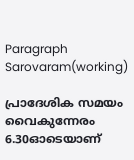Paragraph  Sarovaram(working)

പ്രാദേശിക സമയം വൈകുന്നേരം 6.30ഓടെയാണ്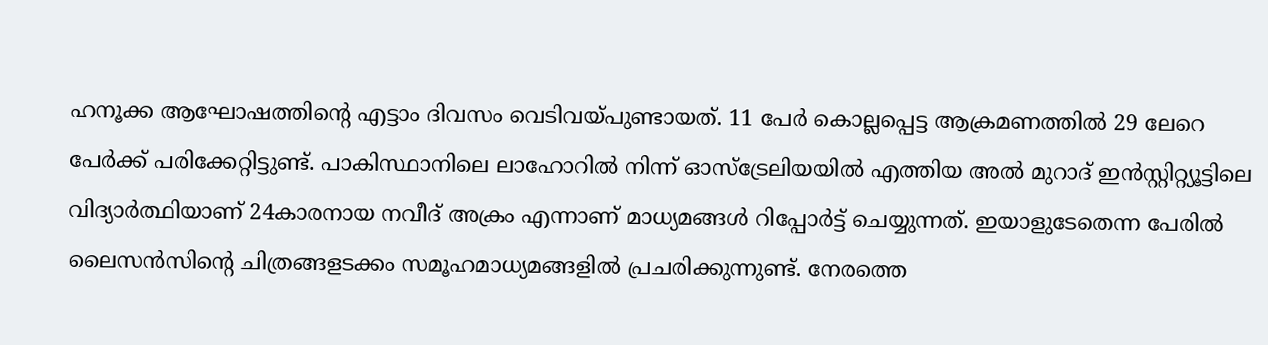ഹനൂക്ക ആഘോഷത്തിന്റെ എട്ടാം ദിവസം വെടിവയ്പുണ്ടായത്. 11 പേർ കൊല്ലപ്പെട്ട ആക്രമണത്തിൽ 29 ലേറെ പേർക്ക് പരിക്കേറ്റിട്ടുണ്ട്. പാകിസ്ഥാനിലെ ലാഹോറിൽ നിന്ന് ഓസ്ട്രേലിയയിൽ എത്തിയ അൽ മുറാദ് ഇൻസ്റ്റിറ്റ്യൂട്ടിലെ വിദ്യാർത്ഥിയാണ് 24കാരനായ നവീദ് അക്രം എന്നാണ് മാധ്യമങ്ങൾ റിപ്പോർട്ട് ചെയ്യുന്നത്. ഇയാളുടേതെന്ന പേരിൽ ലൈസൻസിന്റെ ചിത്രങ്ങളടക്കം സമൂഹമാധ്യമങ്ങളിൽ പ്രചരിക്കുന്നുണ്ട്. നേരത്തെ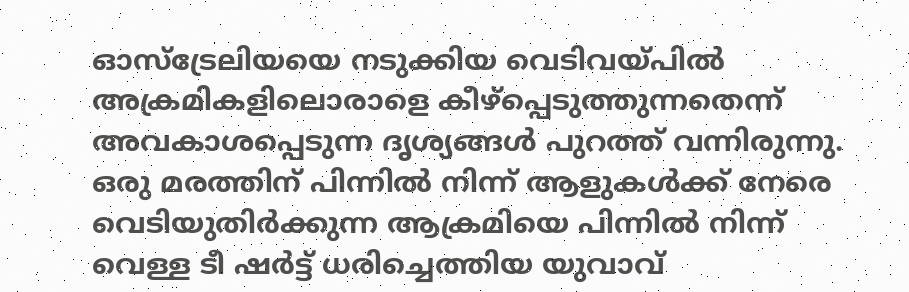ഓസ്ട്രേലിയയെ നടുക്കിയ വെടിവയ്പിൽ അക്രമികളിലൊരാളെ കീഴ്പ്പെടുത്തുന്നതെന്ന് അവകാശപ്പെടുന്ന ദൃശ്യങ്ങൾ പുറത്ത് വന്നിരുന്നു. ഒരു മരത്തിന് പിന്നിൽ നിന്ന് ആളുകൾക്ക് നേരെ വെടിയുതിർക്കുന്ന ആക്രമിയെ പിന്നിൽ നിന്ന് വെള്ള ടീ ഷർട്ട് ധരിച്ചെത്തിയ യുവാവ്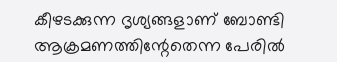കീഴടക്കുന്ന ദൃശ്യങ്ങളാണ് ബോണ്ടി ആക്രമണത്തിന്റേതെന്ന പേരിൽ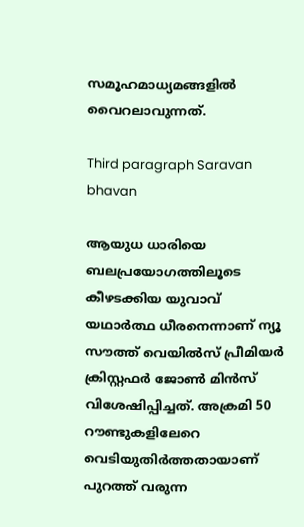സമൂഹമാധ്യമങ്ങളിൽ വൈറലാവുന്നത്.

Third paragraph Saravan bhavan

ആയുധ ധാരിയെ ബലപ്രയോഗത്തിലൂടെ കീഴടക്കിയ യുവാവ് യഥാർത്ഥ ധീരനെന്നാണ് ന്യൂ സൗത്ത് വെയിൽസ് പ്രീമിയർ ക്രിസ്റ്റഫർ ജോൺ മിൻസ് വിശേഷിപ്പിച്ചത്. അക്രമി 50 റൗണ്ടുകളിലേറെ വെടിയുതിർത്തതായാണ് പുറത്ത് വരുന്ന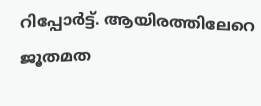റിപ്പോർട്ട്. ആയിരത്തിലേറെ ജൂതമത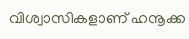വിശ്വാസികളാണ് ഹനൂക്ക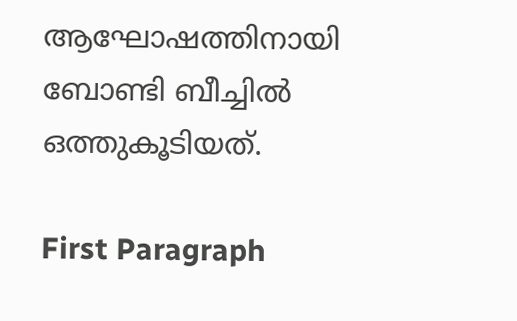ആഘോഷത്തിനായി ബോണ്ടി ബീച്ചിൽ ഒത്തുകൂടിയത്.

First Paragraph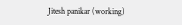Jitesh panikar (working)